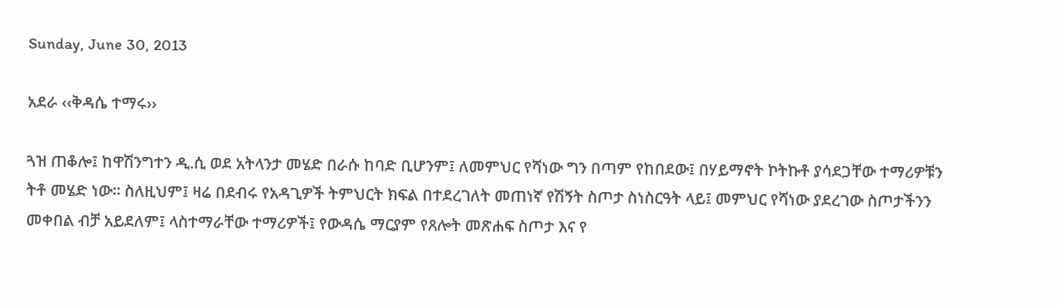Sunday, June 30, 2013

አደራ ‹‹ቅዳሴ ተማሩ››

ጓዝ ጠቆሎ፤ ከዋሽንግተን ዲ.ሲ ወደ አትላንታ መሄድ በራሱ ከባድ ቢሆንም፤ ለመምህር የሻነው ግን በጣም የከበደው፤ በሃይማኖት ኮትኩቶ ያሳደጋቸው ተማሪዎቹን ትቶ መሄድ ነው፡፡ ስለዚህም፤ ዛሬ በደብሩ የአዳጊዎች ትምህርት ክፍል በተደረገለት መጠነኛ የሽኝት ስጦታ ስነስርዓት ላይ፤ መምህር የሻነው ያደረገው ስጦታችንን መቀበል ብቻ አይደለም፤ ላስተማራቸው ተማሪዎች፤ የውዳሴ ማርያም የጸሎት መጽሐፍ ስጦታ እና የ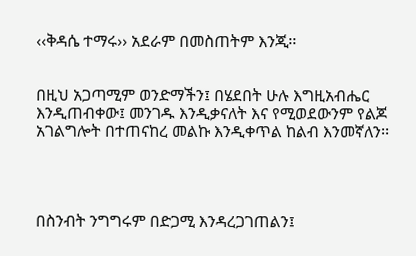‹‹ቅዳሴ ተማሩ›› አደራም በመስጠትም እንጂ፡፡


በዚህ አጋጣሚም ወንድማችን፤ በሄደበት ሁሉ እግዚአብሔር እንዲጠብቀው፤ መንገዱ እንዲቃናለት እና የሚወደውንም የልጆ አገልግሎት በተጠናከረ መልኩ እንዲቀጥል ከልብ እንመኛለን፡፡




በስንብት ንግግሩም በድጋሚ እንዳረጋገጠልን፤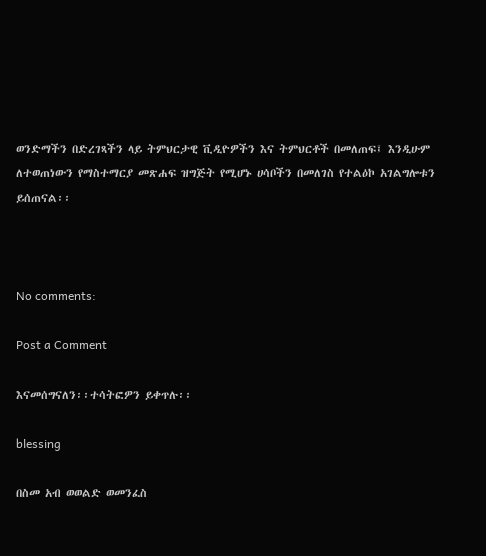ወንድማችን በድረገጻችን ላይ ትምህርታዊ ቪዲዮዎችን እና ትምህርቶች በመለጠፍ፤ እንዲሁም ለተወጠነውን የማስተማርያ መጽሐፍ ዝግጅት የሚሆኑ ሀሳቦችን በመለገስ የተልዕኮ አገልግሎቱን ይሰጠናል፡፡



No comments:

Post a Comment

እናመሰግናለን፡፡ተሳትፎዎን ይቀጥሉ፡፡

blessing

በስመ አብ ወወልድ ወመንፈስ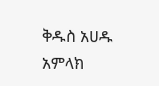ቅዱስ አሀዱ አምላክ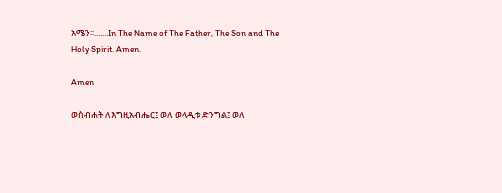አሜን፡፡.......In The Name of The Father, The Son and The Holy Spirit. Amen.

Amen

ወስብሐት ለእግዚአብሔር፤ ወለ ወላዲቱ ድንግል፤ ወለ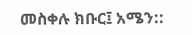መስቀሉ ክቡር፤ አሜን::